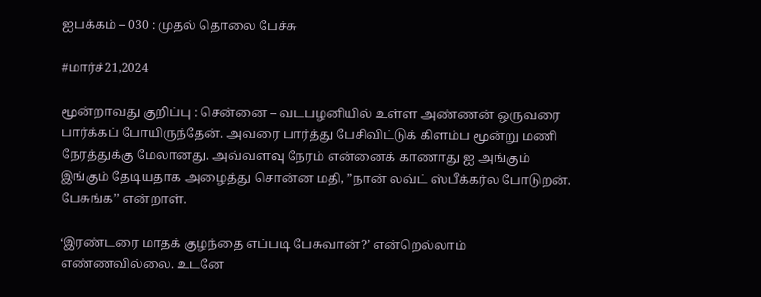ஐபக்கம் – 030 : முதல் தொலை பேச்சு

#மார்ச்21,2024

மூன்றாவது குறிப்பு : சென்னை – வடபழனியில் உள்ள அண்ணன் ஒருவரை பார்க்கப் போயிருந்தேன். அவரை பார்த்து பேசிவிட்டுக் கிளம்ப மூன்று மணி நேரத்துக்கு மேலானது. அவ்வளவு நேரம் என்னைக் காணாது ஐ அங்கும் இங்கும் தேடியதாக அழைத்து சொன்ன மதி, ”நான் லவ்ட் ஸ்பீக்கர்ல போடுறன். பேசுங்க’’ என்றாள்.

‘இரண்டரை மாதக் குழந்தை எப்படி பேசுவான்?’ என்றெல்லாம் எண்ணவில்லை. உடனே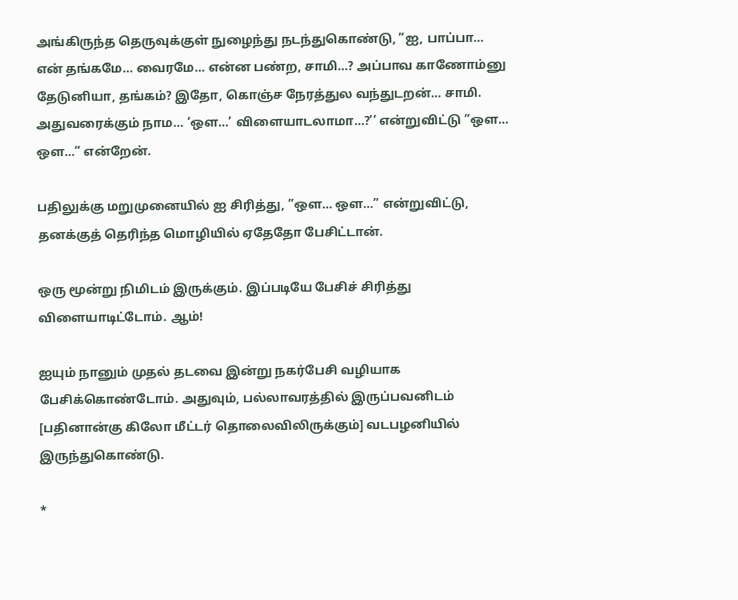அங்கிருந்த தெருவுக்குள் நுழைந்து நடந்துகொண்டு, ”ஐ, பாப்பா… என் தங்கமே… வைரமே… என்ன பண்ற, சாமி…? அப்பாவ காணோம்னு தேடுனியா, தங்கம்? இதோ, கொஞ்ச நேரத்துல வந்துடறன்… சாமி. அதுவரைக்கும் நாம… ‘ஒள…’ விளையாடலாமா…?’’ என்றுவிட்டு ”ஒள… ஒள…” என்றேன்.

பதிலுக்கு மறுமுனையில் ஐ சிரித்து, ”ஒள… ஒள…” என்றுவிட்டு, தனக்குத் தெரிந்த மொழியில் ஏதேதோ பேசிட்டான்.

ஒரு மூன்று நிமிடம் இருக்கும். இப்படியே பேசிச் சிரித்து விளையாடிட்டோம். ஆம்!

ஐயும் நானும் முதல் தடவை இன்று நகர்பேசி வழியாக பேசிக்கொண்டோம். அதுவும், பல்லாவரத்தில் இருப்பவனிடம் [பதினான்கு கிலோ மீட்டர் தொலைவிலிருக்கும்] வடபழனியில் இருந்துகொண்டு.

*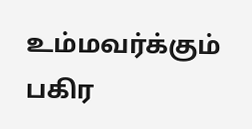உம்மவர்க்கும் பகிர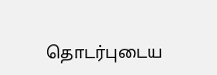தொடர்புடைய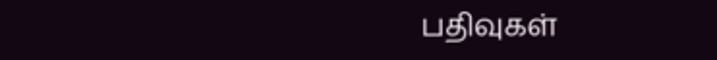பதிவுகள்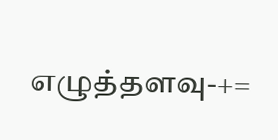எழுத்தளவு-+=